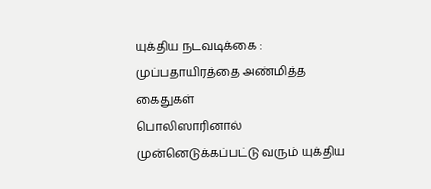யுக்திய நடவடிக்கை : முப்பதாயிரத்தை அண்மித்த கைதுகள்
பொலிஸாரினால் முன்னெடுக்கப்பட்டு வரும் யுக்திய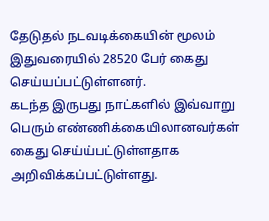தேடுதல் நடவடிக்கையின் மூலம் இதுவரையில் 28520 பேர் கைது செய்யப்பட்டுள்ளனர்.
கடந்த இருபது நாட்களில் இவ்வாறு பெரும் எண்ணிக்கையிலானவர்கள் கைது செய்ய்பட்டுள்ளதாக அறிவிக்கப்பட்டுள்ளது.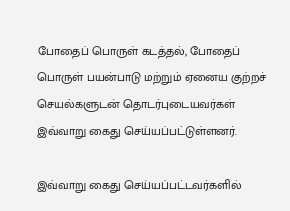போதைப் பொருள் கடத்தல், போதைப் பொருள் பயன்பாடு மற்றும் ஏனைய குற்றச் செயல்களுடன் தொடர்புடையவர்கள் இவ்வாறு கைது செய்யப்பட்டுள்ளனர்.

இவ்வாறு கைது செய்யப்பட்டவர்களில்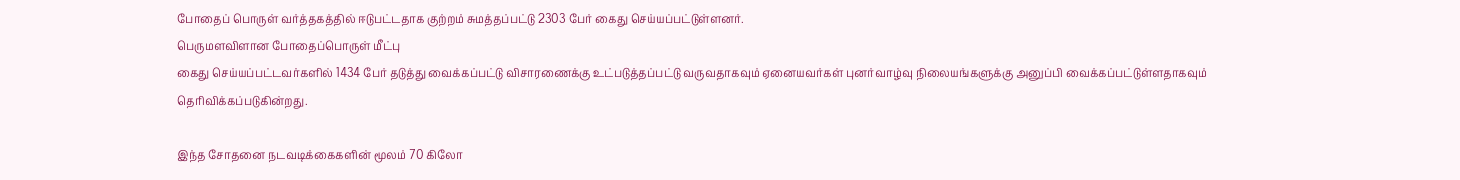போதைப் பொருள் வர்த்தகத்தில் ஈடுபட்டதாக குற்றம் சுமத்தப்பட்டு 2303 பேர் கைது செய்யப்பட்டுள்ளனர்.
பெருமளவிளான போதைப்பொருள் மீட்பு
கைது செய்யப்பட்டவர்களில் 1434 பேர் தடுத்து வைக்கப்பட்டு விசாரணைக்கு உட்படுத்தப்பட்டு வருவதாகவும் ஏனையவர்கள் புனர்வாழ்வு நிலையங்களுக்கு அனுப்பி வைக்கப்பட்டுள்ளதாகவும் தெரிவிக்கப்படுகின்றது.

இந்த சோதனை நடவடிக்கைகளின் மூலம் 70 கிலோ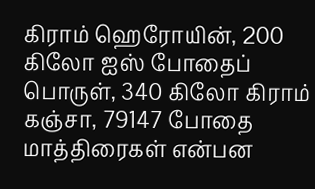கிராம் ஹெரோயின், 200 கிலோ ஐஸ் போதைப் பொருள், 340 கிலோ கிராம் கஞ்சா, 79147 போதை மாத்திரைகள் என்பன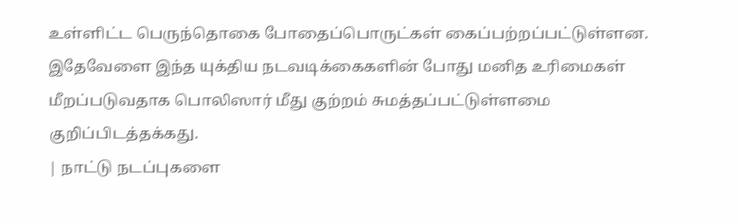உள்ளிட்ட பெருந்தொகை போதைப்பொருட்கள் கைப்பற்றப்பட்டுள்ளன.
இதேவேளை இந்த யுக்திய நடவடிக்கைகளின் போது மனித உரிமைகள் மீறப்படுவதாக பொலிஸார் மீது குற்றம் சுமத்தப்பட்டுள்ளமை குறிப்பிடத்தக்கது.
| நாட்டு நடப்புகளை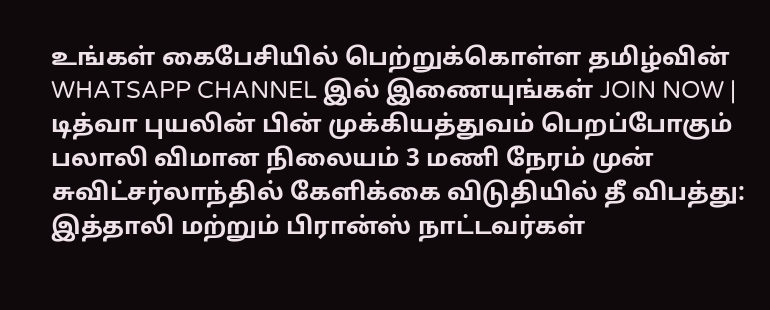உங்கள் கைபேசியில் பெற்றுக்கொள்ள தமிழ்வின் WHATSAPP CHANNEL இல் இணையுங்கள் JOIN NOW |
டித்வா புயலின் பின் முக்கியத்துவம் பெறப்போகும் பலாலி விமான நிலையம் 3 மணி நேரம் முன்
சுவிட்சர்லாந்தில் கேளிக்கை விடுதியில் தீ விபத்து: இத்தாலி மற்றும் பிரான்ஸ் நாட்டவர்கள்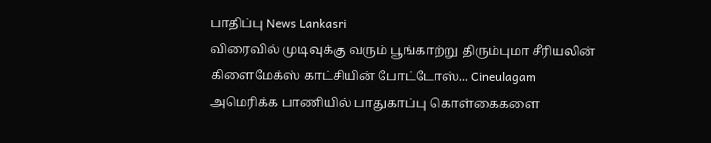பாதிப்பு News Lankasri
விரைவில் முடிவுக்கு வரும் பூங்காற்று திரும்புமா சீரியலின் கிளைமேக்ஸ் காட்சியின் போட்டோஸ்... Cineulagam
அமெரிக்க பாணியில் பாதுகாப்பு கொள்கைகளை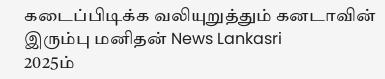கடைப்பிடிக்க வலியுறுத்தும் கனடாவின் இரும்பு மனிதன் News Lankasri
2025ம்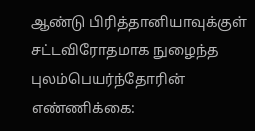ஆண்டு பிரித்தானியாவுக்குள் சட்டவிரோதமாக நுழைந்த புலம்பெயர்ந்தோரின் எண்ணிக்கை: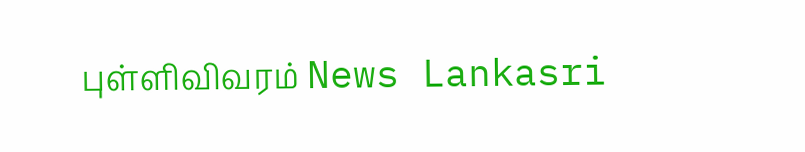புள்ளிவிவரம் News Lankasri